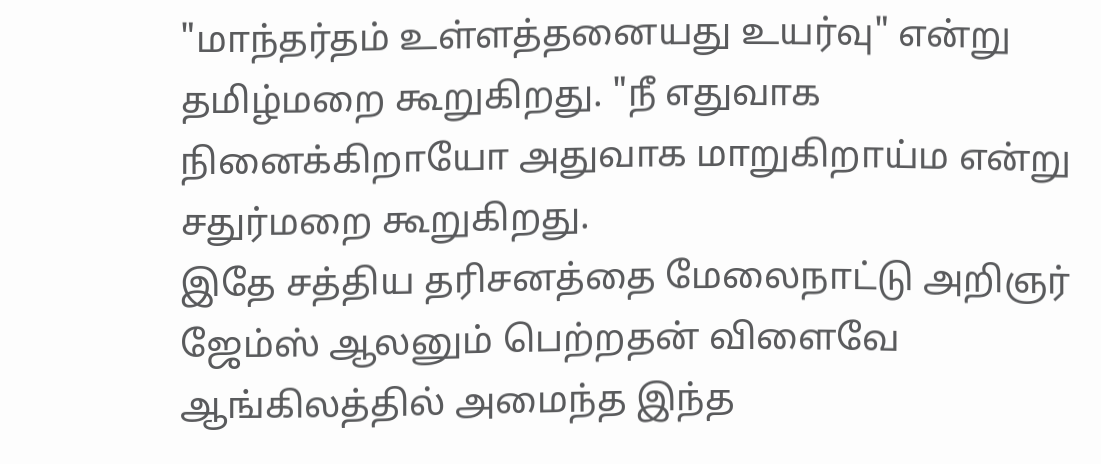"மாந்தர்தம் உள்ளத்தனையது உயர்வு" என்று தமிழ்மறை கூறுகிறது. "நீ எதுவாக நினைக்கிறாயோ அதுவாக மாறுகிறாய்ம என்று சதுர்மறை கூறுகிறது.
இதே சத்திய தரிசனத்தை மேலைநாட்டு அறிஞர் ஜேம்ஸ் ஆலனும் பெற்றதன் விளைவே ஆங்கிலத்தில் அமைந்த இந்த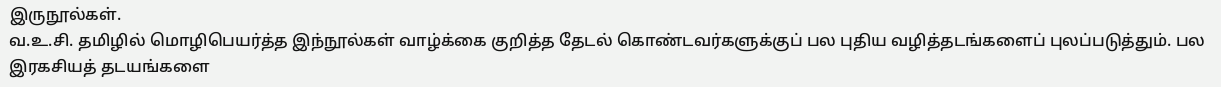இருநூல்கள்.
வ.உ.சி. தமிழில் மொழிபெயர்த்த இந்நூல்கள் வாழ்க்கை குறித்த தேடல் கொண்டவர்களுக்குப் பல புதிய வழித்தடங்களைப் புலப்படுத்தும். பல இரகசியத் தடயங்களை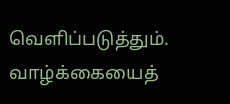வெளிப்படுத்தும். வாழ்க்கையைத்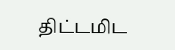திட்டமிட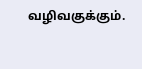வழிவகுக்கும்.